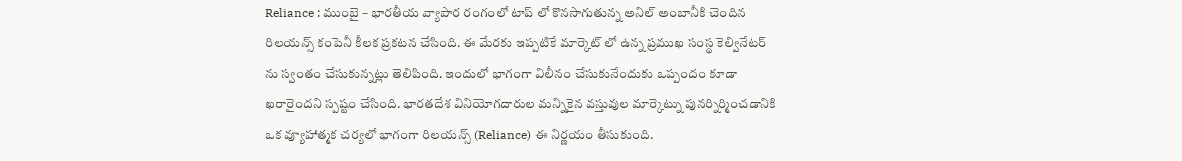Reliance : ముంబై – భారతీయ వ్యాపార రంగంలో టాప్ లో కొనసాగుతున్న అనిల్ అంబానీకి చెందిన రిలయన్స్ కంపెనీ కీలక ప్రకటన చేసింది. ఈ మేరకు ఇప్పటికే మార్కెట్ లో ఉన్న ప్రముఖ సంస్థ కెల్వినేటర్ ను స్వంతం చేసుకున్నట్లు తెలిపింది. ఇందులో భాగంగా విలీనం చేసుకునేందుకు ఒప్పందం కూడా ఖరారైందని స్పష్టం చేసింది. భారతదేశ వినియోగదారుల మన్నికైన వస్తువుల మార్కెట్ను పునర్నిర్మించడానికి ఒక వ్యూహాత్మక చర్యలో భాగంగా రిలయన్స్ (Reliance) ఈ నిర్ణయం తీసుకుంది.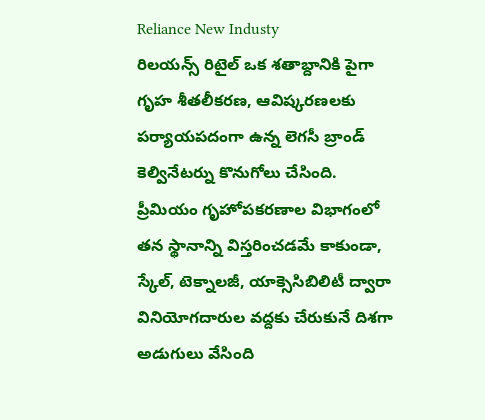Reliance New Industy
రిలయన్స్ రిటైల్ ఒక శతాబ్దానికి పైగా గృహ శీతలీకరణ, ఆవిష్కరణలకు పర్యాయపదంగా ఉన్న లెగసీ బ్రాండ్ కెల్వినేటర్ను కొనుగోలు చేసింది. ప్రీమియం గృహోపకరణాల విభాగంలో తన స్థానాన్ని విస్తరించడమే కాకుండా, స్కేల్, టెక్నాలజీ, యాక్సెసిబిలిటీ ద్వారా వినియోగదారుల వద్దకు చేరుకునే దిశగా అడుగులు వేసింది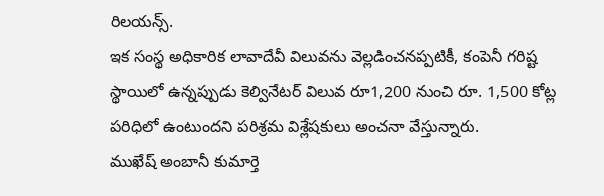రిలయన్స్.
ఇక సంస్థ అధికారిక లావాదేవీ విలువను వెల్లడించనప్పటికీ, కంపెనీ గరిష్ట స్థాయిలో ఉన్నప్పుడు కెల్వినేటర్ విలువ రూ1,200 నుంచి రూ. 1,500 కోట్ల పరిధిలో ఉంటుందని పరిశ్రమ విశ్లేషకులు అంచనా వేస్తున్నారు.
ముఖేష్ అంబానీ కుమార్తె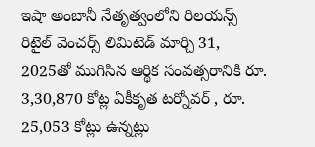ఇషా అంబానీ నేతృత్వంలోని రిలయన్స్ రిటైల్ వెంచర్స్ లిమిటెడ్ మార్చి 31, 2025తో ముగిసిన ఆర్థిక సంవత్సరానికి రూ. 3,30,870 కోట్ల ఏకీకృత టర్నోవర్ , రూ. 25,053 కోట్లు ఉన్నట్లు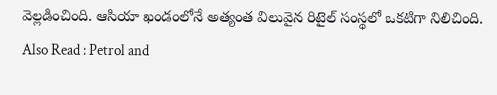వెల్లడించింది. ఆసియా ఖండంలోనే అత్యంత విలువైన రిటైల్ సంస్థలో ఒకటిగా నిలిచింది.
Also Read : Petrol and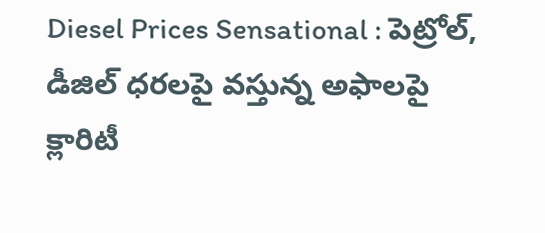Diesel Prices Sensational : పెట్రోల్, డీజిల్ ధరలపై వస్తున్న అఫాలపై క్లారిటీ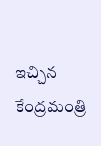ఇచ్చిన కేంద్రమంత్రి